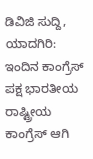ಡಿವಿಜಿ ಸುದ್ದಿ, ಯಾದಗಿರಿ: ಇಂದಿನ ಕಾಂಗ್ರೆಸ್ ಪಕ್ಷ ಭಾರತೀಯ ರಾಷ್ಟ್ರೀಯ ಕಾಂಗ್ರೆಸ್ ಆಗಿ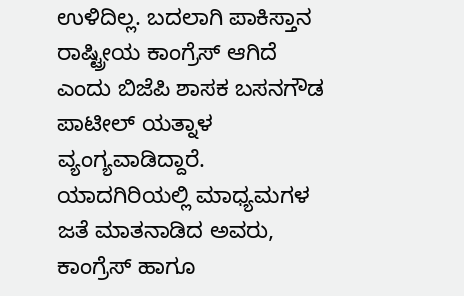ಉಳಿದಿಲ್ಲ. ಬದಲಾಗಿ ಪಾಕಿಸ್ತಾನ ರಾಷ್ಟ್ರೀಯ ಕಾಂಗ್ರೆಸ್ ಆಗಿದೆ ಎಂದು ಬಿಜೆಪಿ ಶಾಸಕ ಬಸನಗೌಡ ಪಾಟೀಲ್ ಯತ್ನಾಳ ವ್ಯಂಗ್ಯವಾಡಿದ್ದಾರೆ.
ಯಾದಗಿರಿಯಲ್ಲಿ ಮಾಧ್ಯಮಗಳ ಜತೆ ಮಾತನಾಡಿದ ಅವರು, ಕಾಂಗ್ರೆಸ್ ಹಾಗೂ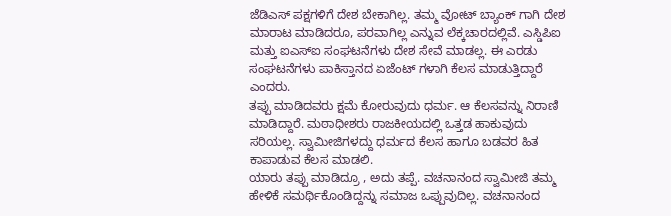ಜೆಡಿಎಸ್ ಪಕ್ಷಗಳಿಗೆ ದೇಶ ಬೇಕಾಗಿಲ್ಲ. ತಮ್ಮ ವೋಟ್ ಬ್ಯಾಂಕ್ ಗಾಗಿ ದೇಶ ಮಾರಾಟ ಮಾಡಿದರೂ, ಪರವಾಗಿಲ್ಲ ಎನ್ನುವ ಲೆಕ್ಕಚಾರದಲ್ಲಿವೆ. ಎಸ್ಡಿಪಿಐ ಮತ್ತು ಐಎಸ್ಐ ಸಂಘಟನೆಗಳು ದೇಶ ಸೇವೆ ಮಾಡಲ್ಲ. ಈ ಎರಡು ಸಂಘಟನೆಗಳು ಪಾಕಿಸ್ತಾನದ ಏಜೆಂಟ್ ಗಳಾಗಿ ಕೆಲಸ ಮಾಡುತ್ತಿದ್ದಾರೆ ಎಂದರು.
ತಪ್ಪು ಮಾಡಿದವರು ಕ್ಷಮೆ ಕೋರುವುದು ಧರ್ಮ. ಆ ಕೆಲಸವನ್ನು ನಿರಾಣಿ ಮಾಡಿದ್ದಾರೆ. ಮಠಾಧೀಶರು ರಾಜಕೀಯದಲ್ಲಿ ಒತ್ತಡ ಹಾಕುವುದು ಸರಿಯಲ್ಲ. ಸ್ವಾಮೀಜಿಗಳದ್ದು ಧರ್ಮದ ಕೆಲಸ ಹಾಗೂ ಬಡವರ ಹಿತ ಕಾಪಾಡುವ ಕೆಲಸ ಮಾಡಲಿ.
ಯಾರು ತಪ್ಪು ಮಾಡಿದ್ರೂ , ಅದು ತಪ್ಪೆ. ವಚನಾನಂದ ಸ್ವಾಮೀಜಿ ತಮ್ಮ ಹೇಳಿಕೆ ಸಮರ್ಥಿಕೊಂಡಿದ್ದನ್ನು ಸಮಾಜ ಒಪ್ಪುವುದಿಲ್ಲ. ವಚನಾನಂದ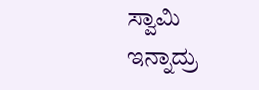ಸ್ವಾಮಿ ಇನ್ನಾದ್ರು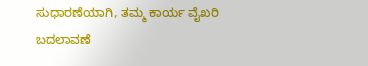ಸುಧಾರಣೆಯಾಗಿ, ತಮ್ಮ ಕಾರ್ಯ ವೈಖರಿ ಬದಲಾವಣೆ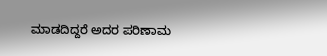ಮಾಡದಿದ್ದರೆ ಅದರ ಪರಿಣಾಮ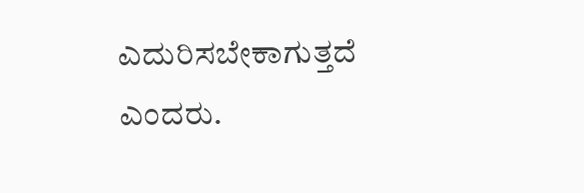ಎದುರಿಸಬೇಕಾಗುತ್ತದೆ ಎಂದರು.